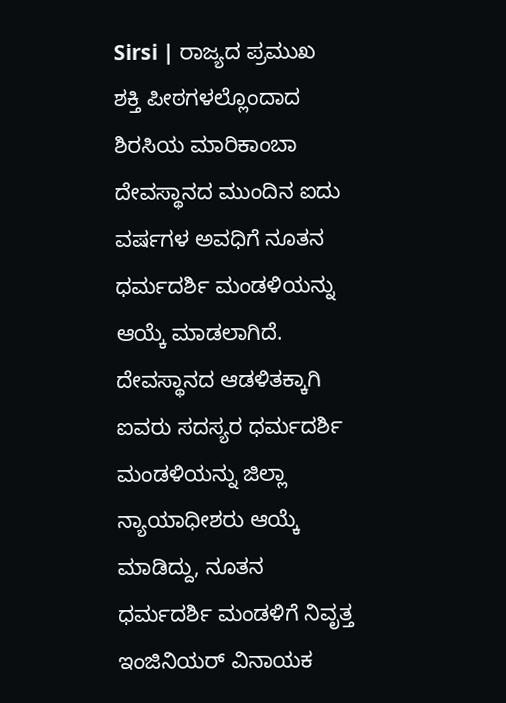Sirsi | ರಾಜ್ಯದ ಪ್ರಮುಖ ಶಕ್ತಿ ಪೀಠಗಳಲ್ಲೊಂದಾದ ಶಿರಸಿಯ ಮಾರಿಕಾಂಬಾ ದೇವಸ್ಥಾನದ ಮುಂದಿನ ಐದು ವರ್ಷಗಳ ಅವಧಿಗೆ ನೂತನ ಧರ್ಮದರ್ಶಿ ಮಂಡಳಿಯನ್ನು ಆಯ್ಕೆ ಮಾಡಲಾಗಿದೆ.
ದೇವಸ್ಥಾನದ ಆಡಳಿತಕ್ಕಾಗಿ ಐವರು ಸದಸ್ಯರ ಧರ್ಮದರ್ಶಿ ಮಂಡಳಿಯನ್ನು ಜಿಲ್ಲಾ ನ್ಯಾಯಾಧೀಶರು ಆಯ್ಕೆ ಮಾಡಿದ್ದು, ನೂತನ ಧರ್ಮದರ್ಶಿ ಮಂಡಳಿಗೆ ನಿವೃತ್ತ ಇಂಜಿನಿಯರ್ ವಿನಾಯಕ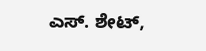ಎಸ್. ಶೇಟ್,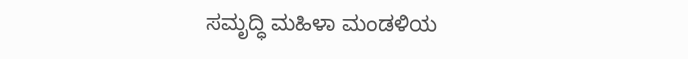ಸಮೃದ್ಧಿ ಮಹಿಳಾ ಮಂಡಳಿಯ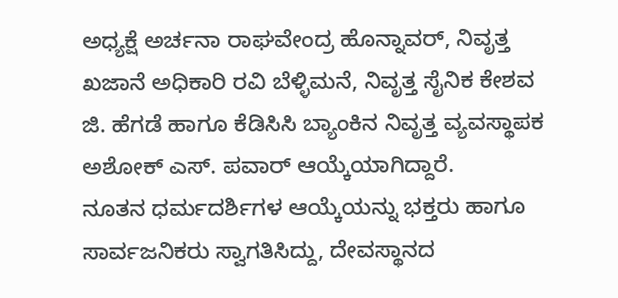ಅಧ್ಯಕ್ಷೆ ಅರ್ಚನಾ ರಾಘವೇಂದ್ರ ಹೊನ್ನಾವರ್, ನಿವೃತ್ತ ಖಜಾನೆ ಅಧಿಕಾರಿ ರವಿ ಬೆಳ್ಳಿಮನೆ, ನಿವೃತ್ತ ಸೈನಿಕ ಕೇಶವ ಜಿ. ಹೆಗಡೆ ಹಾಗೂ ಕೆಡಿಸಿಸಿ ಬ್ಯಾಂಕಿನ ನಿವೃತ್ತ ವ್ಯವಸ್ಥಾಪಕ ಅಶೋಕ್ ಎಸ್. ಪವಾರ್ ಆಯ್ಕೆಯಾಗಿದ್ದಾರೆ.
ನೂತನ ಧರ್ಮದರ್ಶಿಗಳ ಆಯ್ಕೆಯನ್ನು ಭಕ್ತರು ಹಾಗೂ ಸಾರ್ವಜನಿಕರು ಸ್ವಾಗತಿಸಿದ್ದು, ದೇವಸ್ಥಾನದ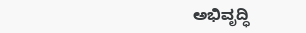ಅಭಿವೃದ್ಧಿ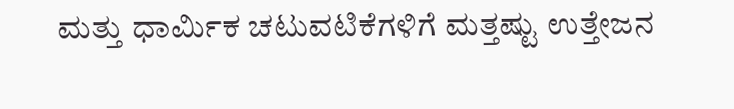ಮತ್ತು ಧಾರ್ಮಿಕ ಚಟುವಟಿಕೆಗಳಿಗೆ ಮತ್ತಷ್ಟು ಉತ್ತೇಜನ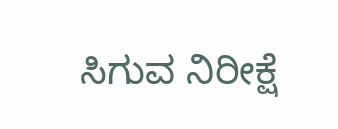ಸಿಗುವ ನಿರೀಕ್ಷೆ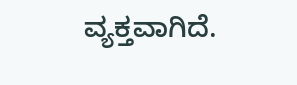ವ್ಯಕ್ತವಾಗಿದೆ.